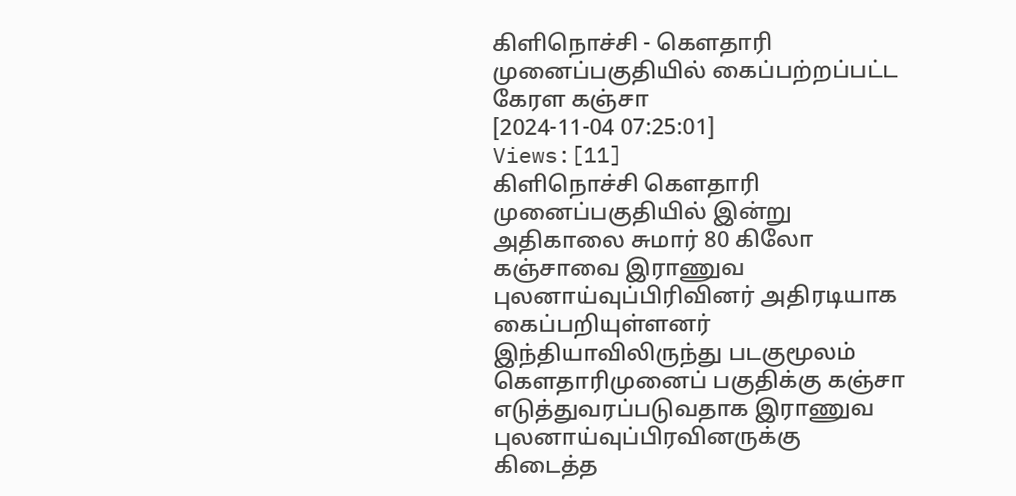கிளிநொச்சி - கௌதாரி முனைப்பகுதியில் கைப்பற்றப்பட்ட கேரள கஞ்சா
[2024-11-04 07:25:01] Views:[11]
கிளிநொச்சி கௌதாரி முனைப்பகுதியில் இன்று அதிகாலை சுமார் 80 கிலோ கஞ்சாவை இராணுவ புலனாய்வுப்பிரிவினர் அதிரடியாக கைப்பறியுள்ளனர்
இந்தியாவிலிருந்து படகுமூலம் கௌதாரிமுனைப் பகுதிக்கு கஞ்சா எடுத்துவரப்படுவதாக இராணுவ புலனாய்வுப்பிரவினருக்கு கிடைத்த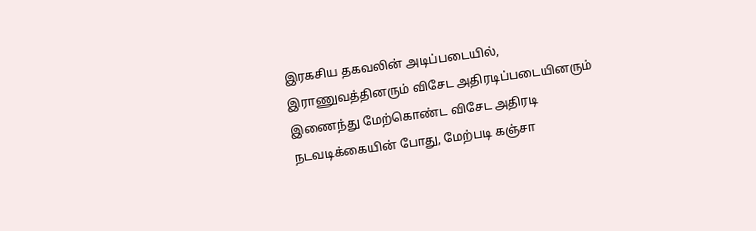இரகசிய தகவலின் அடிப்படையில், இராணுவத்தினரும் விசேட அதிரடிப்படையினரும் இணைந்து மேற்கொண்ட விசேட அதிரடி நடவடிக்கையின் போது, மேற்படி கஞ்சா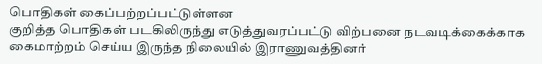பொதிகள் கைப்பற்றப்பட்டுள்ளன
குறித்த பொதிகள் படகிலிருந்து எடுத்துவரப்பட்டு விற்பனை நடவடிக்கைக்காக கைமாற்றம் செய்ய இருந்த நிலையில் இராணுவத்தினர்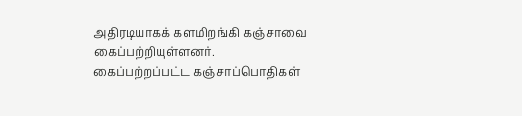அதிரடியாகக் களமிறங்கி கஞ்சாவை கைப்பற்றியுள்ளனர்.
கைப்பற்றப்பட்ட கஞ்சாப்பொதிகள்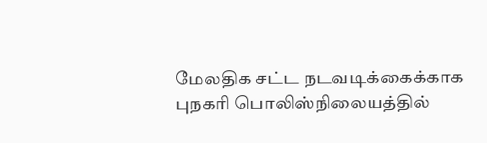மேலதிக சட்ட நடவடிக்கைக்காக புநகரி பொலிஸ்நிலையத்தில்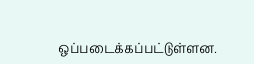ஒப்படைக்கப்பட்டுள்ளன.